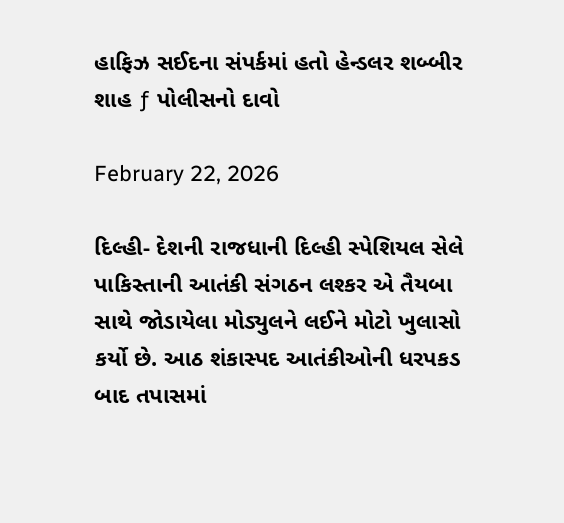હાફિઝ સઈદના સંપર્કમાં હતો હેન્ડલર શબ્બીર શાહ ƒ પોલીસનો દાવો

February 22, 2026

દિલ્હી- દેશની રાજધાની દિલ્હી સ્પેશિયલ સેલે પાકિસ્તાની આતંકી સંગઠન લશ્કર એ તૈયબા સાથે જોડાયેલા મોડ્યુલને લઈને મોટો ખુલાસો કર્યો છે. આઠ શંકાસ્પદ આતંકીઓની ધરપકડ બાદ તપાસમાં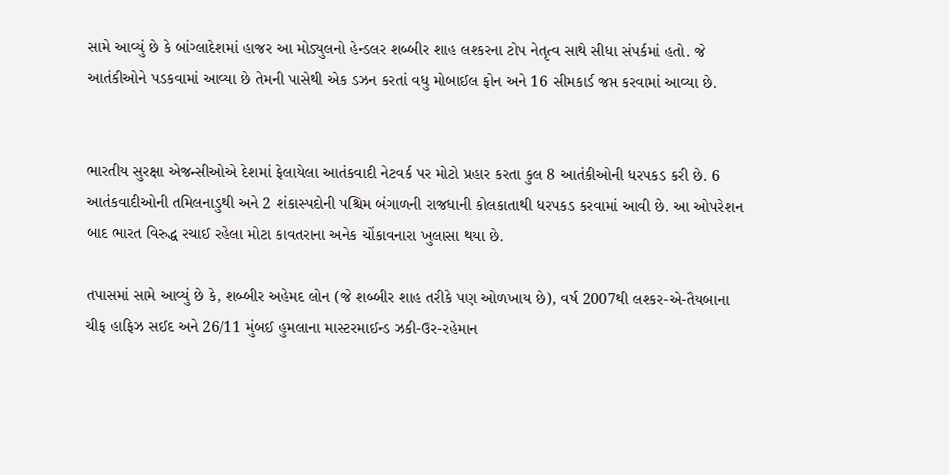સામે આવ્યું છે કે બાંગ્લાદેશમાં હાજર આ મોડ્યુલનો હેન્ડલર શબ્બીર શાહ લશ્કરના ટોપ નેતૃત્વ સાથે સીધા સંપર્કમાં હતો. જે આતંકીઓને પડકવામાં આવ્યા છે તેમની પાસેથી એક ડઝન કરતાં વધુ મોબાઈલ ફોન અને 16 સીમકાર્ડ જપ્ત કરવામાં આવ્યા છે.


ભારતીય સુરક્ષા એજન્સીઓએ દેશમાં ફેલાયેલા આતંકવાદી નેટવર્ક પર મોટો પ્રહાર કરતા કુલ 8 આતંકીઓની ધરપકડ કરી છે. 6 આતંકવાદીઓની તમિલનાડુથી અને 2 શંકાસ્પદોની પશ્ચિમ બંગાળની રાજધાની કોલકાતાથી ધરપકડ કરવામાં આવી છે. આ ઓપરેશન બાદ ભારત વિરુદ્ધ રચાઈ રહેલા મોટા કાવતરાના અનેક ચોંકાવનારા ખુલાસા થયા છે.

તપાસમાં સામે આવ્યું છે કે, શબ્બીર અહેમદ લોન (જે શબ્બીર શાહ તરીકે પણ ઓળખાય છે), વર્ષ 2007થી લશ્કર-એ-તૈયબાના ચીફ હાફિઝ સઈદ અને 26/11 મુંબઈ હુમલાના માસ્ટરમાઈન્ડ ઝકી-ઉર-રહેમાન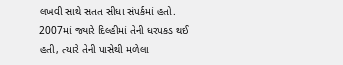લખવી સાથે સતત સીધા સંપર્કમાં હતો. 2007માં જ્યારે દિલ્હીમાં તેની ધરપકડ થઈ હતી, ત્યારે તેની પાસેથી મળેલા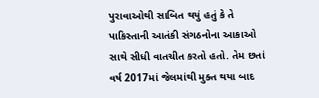પુરાવાઓથી સાબિત થયું હતું કે તે પાકિસ્તાની આતંકી સંગઠનોના આકાઓ સાથે સીધી વાતચીત કરતો હતો. તેમ છતાં વર્ષ 2017માં જેલમાંથી મુક્ત થયા બાદ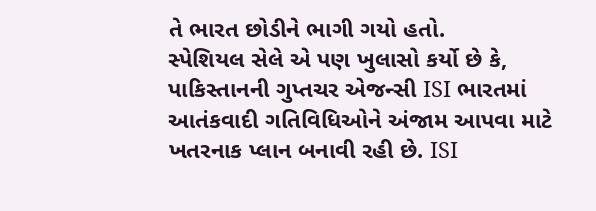તે ભારત છોડીને ભાગી ગયો હતો.
સ્પેશિયલ સેલે એ પણ ખુલાસો કર્યો છે કે, પાકિસ્તાનની ગુપ્તચર એજન્સી ISI ભારતમાં આતંકવાદી ગતિવિધિઓને અંજામ આપવા માટે ખતરનાક પ્લાન બનાવી રહી છે. ISI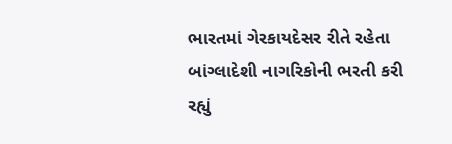ભારતમાં ગેરકાયદેસર રીતે રહેતા બાંગ્લાદેશી નાગરિકોની ભરતી કરી રહ્યું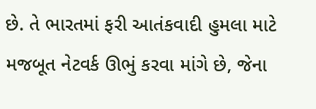છે. તે ભારતમાં ફરી આતંકવાદી હુમલા માટે મજબૂત નેટવર્ક ઊભું કરવા માંગે છે, જેના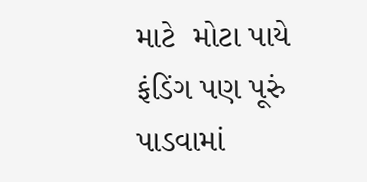માટે  મોટા પાયે ફંડિંગ પણ પૂરું પાડવામાં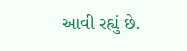આવી રહ્યું છે.